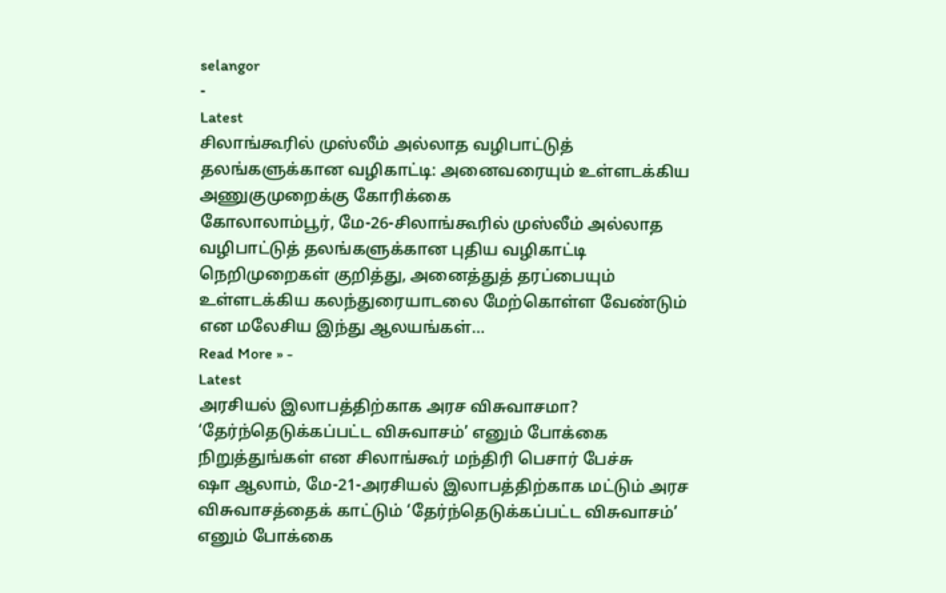selangor
-
Latest
சிலாங்கூரில் முஸ்லீம் அல்லாத வழிபாட்டுத் தலங்களுக்கான வழிகாட்டி: அனைவரையும் உள்ளடக்கிய அணுகுமுறைக்கு கோரிக்கை
கோலாலாம்பூர், மே-26-சிலாங்கூரில் முஸ்லீம் அல்லாத வழிபாட்டுத் தலங்களுக்கான புதிய வழிகாட்டி நெறிமுறைகள் குறித்து, அனைத்துத் தரப்பையும் உள்ளடக்கிய கலந்துரையாடலை மேற்கொள்ள வேண்டும் என மலேசிய இந்து ஆலயங்கள்…
Read More » -
Latest
அரசியல் இலாபத்திற்காக அரச விசுவாசமா? ‘தேர்ந்தெடுக்கப்பட்ட விசுவாசம்’ எனும் போக்கை நிறுத்துங்கள் என சிலாங்கூர் மந்திரி பெசார் பேச்சு
ஷா ஆலாம், மே-21-அரசியல் இலாபத்திற்காக மட்டும் அரச விசுவாசத்தைக் காட்டும் ‘தேர்ந்தெடுக்கப்பட்ட விசுவாசம்’ எனும் போக்கை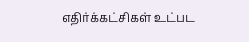எதிர்க்கட்சிகள் உட்பட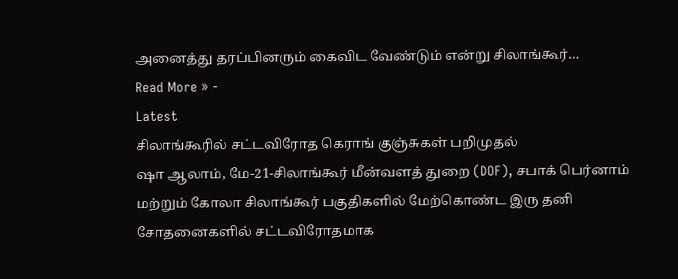அனைத்து தரப்பினரும் கைவிட வேண்டும் என்று சிலாங்கூர்…
Read More » -
Latest
சிலாங்கூரில் சட்டவிரோத கெராங் குஞ்சுகள் பறிமுதல்
ஷா ஆலாம், மே-21-சிலாங்கூர் மீன்வளத் துறை (DOF), சபாக் பெர்னாம் மற்றும் கோலா சிலாங்கூர் பகுதிகளில் மேற்கொண்ட இரு தனி சோதனைகளில் சட்டவிரோதமாக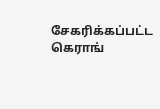சேகரிக்கப்பட்ட கெராங்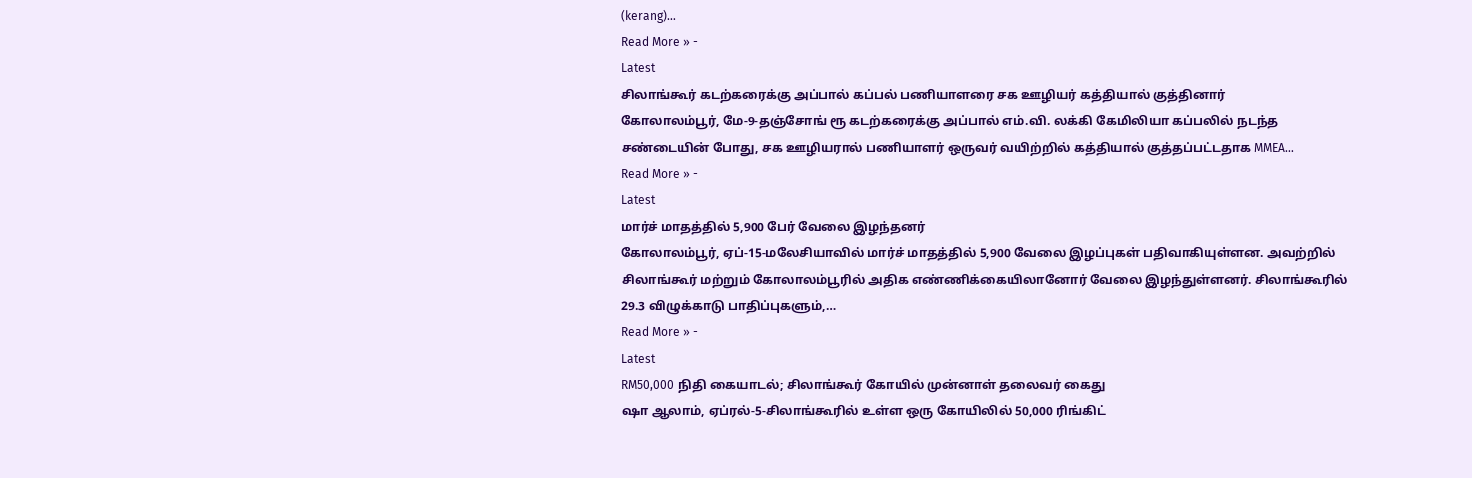(kerang)…
Read More » -
Latest
சிலாங்கூர் கடற்கரைக்கு அப்பால் கப்பல் பணியாளரை சக ஊழியர் கத்தியால் குத்தினார்
கோலாலம்பூர், மே-9-தஞ்சோங் ரூ கடற்கரைக்கு அப்பால் எம்.வி. லக்கி கேமிலியா கப்பலில் நடந்த சண்டையின் போது, சக ஊழியரால் பணியாளர் ஒருவர் வயிற்றில் கத்தியால் குத்தப்பட்டதாக MMEA…
Read More » -
Latest
மார்ச் மாதத்தில் 5,900 பேர் வேலை இழந்தனர்
கோலாலம்பூர், ஏப்-15-மலேசியாவில் மார்ச் மாதத்தில் 5,900 வேலை இழப்புகள் பதிவாகியுள்ளன. அவற்றில் சிலாங்கூர் மற்றும் கோலாலம்பூரில் அதிக எண்ணிக்கையிலானோர் வேலை இழந்துள்ளனர். சிலாங்கூரில் 29.3 விழுக்காடு பாதிப்புகளும்,…
Read More » -
Latest
RM50,000 நிதி கையாடல்; சிலாங்கூர் கோயில் முன்னாள் தலைவர் கைது
ஷா ஆலாம், ஏப்ரல்-5-சிலாங்கூரில் உள்ள ஒரு கோயிலில் 50,000 ரிங்கிட்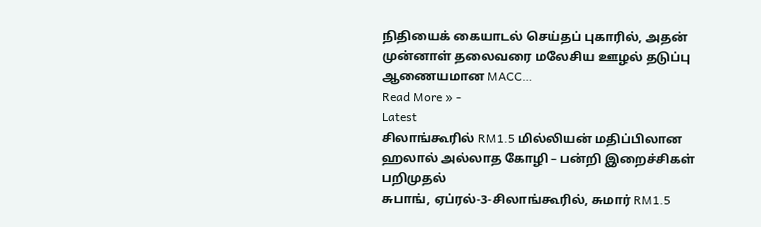நிதியைக் கையாடல் செய்தப் புகாரில், அதன் முன்னாள் தலைவரை மலேசிய ஊழல் தடுப்பு ஆணையமான MACC…
Read More » -
Latest
சிலாங்கூரில் RM1.5 மில்லியன் மதிப்பிலான ஹலால் அல்லாத கோழி – பன்றி இறைச்சிகள் பறிமுதல்
சுபாங், ஏப்ரல்-3-சிலாங்கூரில், சுமார் RM1.5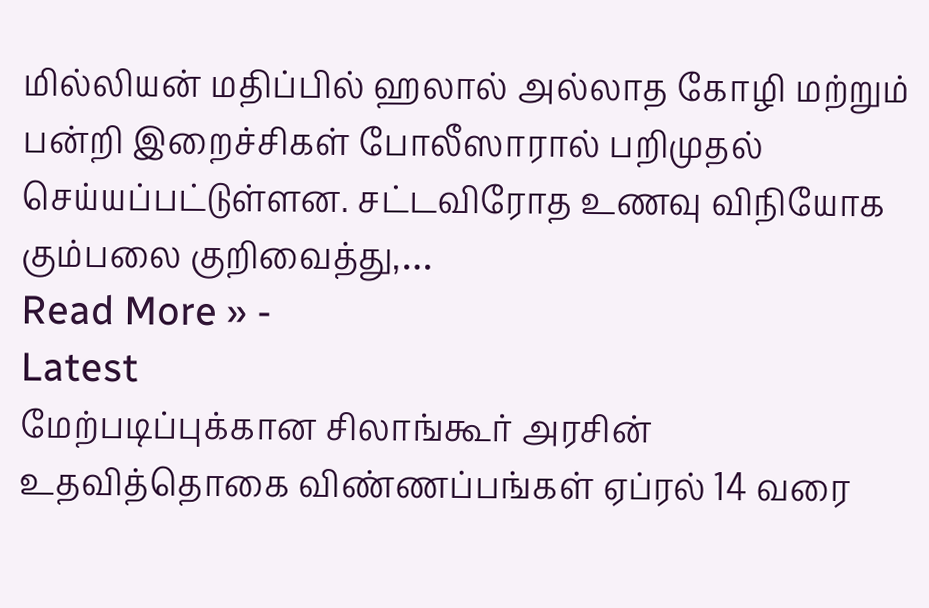மில்லியன் மதிப்பில் ஹலால் அல்லாத கோழி மற்றும் பன்றி இறைச்சிகள் போலீஸாரால் பறிமுதல் செய்யப்பட்டுள்ளன. சட்டவிரோத உணவு விநியோக கும்பலை குறிவைத்து,…
Read More » -
Latest
மேற்படிப்புக்கான சிலாங்கூர் அரசின் உதவித்தொகை விண்ணப்பங்கள் ஏப்ரல் 14 வரை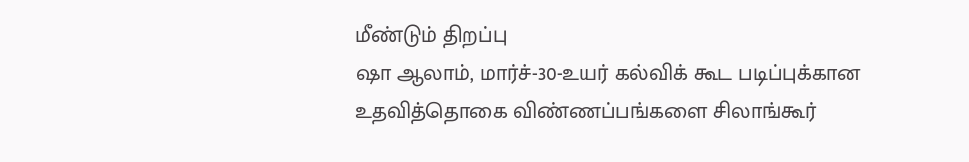மீண்டும் திறப்பு
ஷா ஆலாம், மார்ச்-30-உயர் கல்விக் கூட படிப்புக்கான உதவித்தொகை விண்ணப்பங்களை சிலாங்கூர்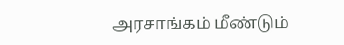அரசாங்கம் மீண்டும்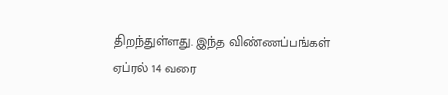திறந்துள்ளது. இந்த விண்ணப்பங்கள் ஏப்ரல் 14 வரை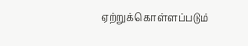ஏற்றுக்கொள்ளப்படும்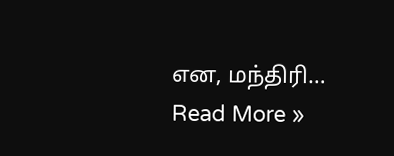என, மந்திரி…
Read More »